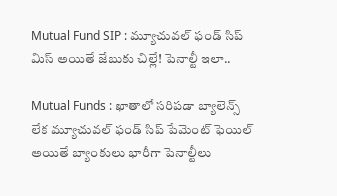Mutual Fund SIP : మ్యూచువల్ ఫండ్ సిప్ మిస్ అయితే జేబుకు చిల్లే! పెనాల్టీ ఇలా..

Mutual Funds : ఖాతాలో సరిపడా బ్యాలెన్స్ లేక మ్యూచువల్ ఫండ్ సిప్ పేమెంట్ ఫెయిల్ అయితే బ్యాంకులు భారీగా పెనాల్టీలు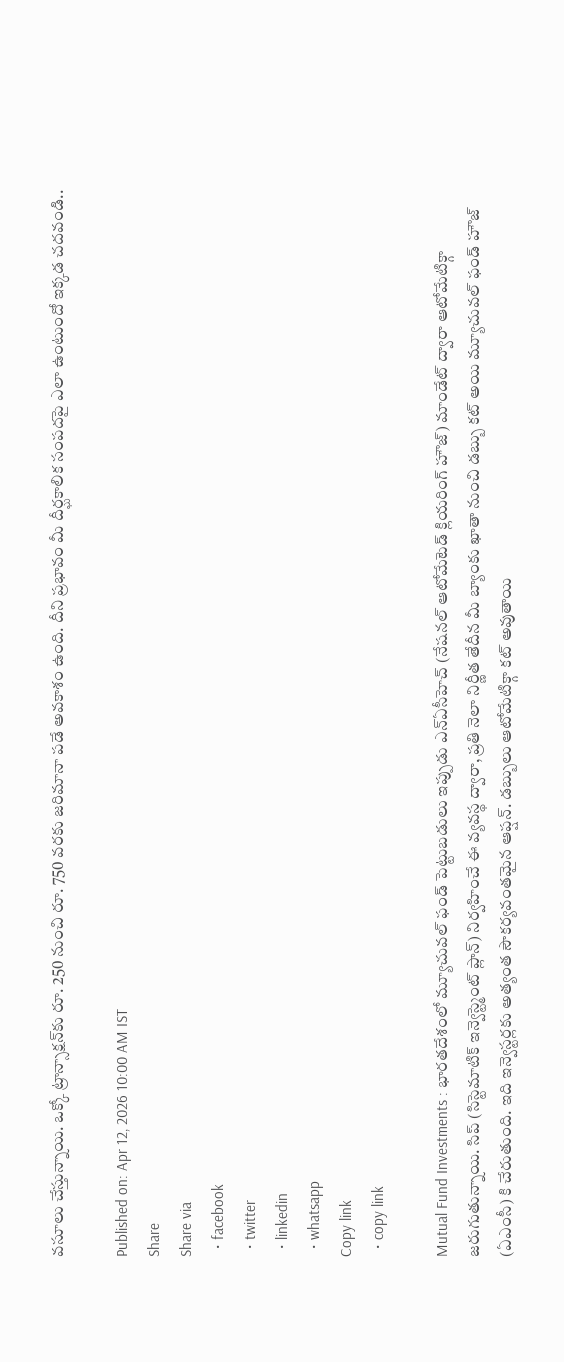వసూలు చేస్తున్నాయి. ఒక్కో ట్రాన్సాక్షన్‌కు రూ. 250 నుంచి రూ. 750 వరకు జరిమానా పడే అవకాశం ఉంది. దీని ప్రభావం మీ దీర్ఘకాలిక సంపదపై ఎలా ఉంటుందో ఇక్కడ చదవండి..

Published on: Apr 12, 2026 10:00 AM IST
Share
Share via
  • facebook
  • twitter
  • linkedin
  • whatsapp
Copy link
  • copy link

Mutual Fund Investments : భారతదేశంలో మ్యూచువల్ ఫండ్ పెట్టుబడులు ఇప్పుడు ఎన్ఏసీహెచ్ (నేషనల్ ఆటోమేటెడ్ క్లియరింగ్ హౌజ్) మాండేట్ ద్వారా ఆటోమేటిక్గా జరుగుతున్నాయి. సిప్ (సిస్టెమాటిక్ ఇన్వెస్ట్మెంట్ ప్లాన్) నిర్వహించే ఈ వ్యవస్థ ద్వారా, ప్రతి నెలా నిర్ణీత తేదీన మీ బ్యాంకు ఖాతా నుంచి డబ్బు కట్ అయి మ్యూచువల్ ఫండ్ హౌజ్ (ఏఎంసీ) కి చేరుతుంది. ఇది ఇన్వెస్టర్లకు అత్యంత సౌకర్యవంతమైన ఆప్షన్. డబ్బులు ఆటోమేటిక్గా కట్ అవుతాయి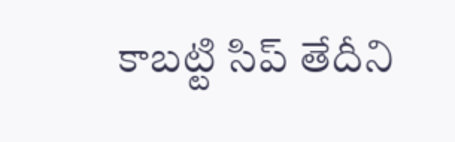కాబట్టి సిప్ తేదీని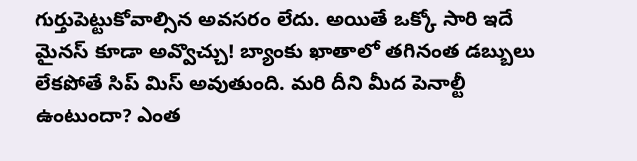గుర్తుపెట్టుకోవాల్సిన అవసరం లేదు. అయితే ఒక్కో సారి ఇదే మైనస్ కూడా అవ్వొచ్చు! బ్యాంకు ఖాతాలో తగినంత డబ్బులు లేకపోతే సిప్ మిస్ అవుతుంది. మరి దీని మీద పెనాల్టీ ఉంటుందా? ఎంత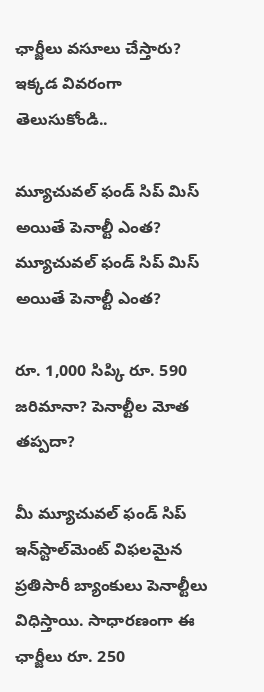ఛార్జీలు వసూలు చేస్తారు? ఇక్కడ వివరంగా తెలుసుకోండి..

మ్యూచువల్ ఫండ్ సిప్ మిస్ అయితే పెనాల్టీ ఎంత?
మ్యూచువల్ ఫండ్ సిప్ మిస్ అయితే పెనాల్టీ ఎంత?

రూ. 1,000 సిప్కి రూ. 590 జరిమానా? పెనాల్టీల మోత తప్పదా?

మీ మ్యూచువల్ ఫండ్ సిప్ ఇన్‌స్టాల్‌మెంట్ విఫలమైన ప్రతిసారీ బ్యాంకులు పెనాల్టీలు విధిస్తాయి. సాధారణంగా ఈ ఛార్జీలు రూ. 250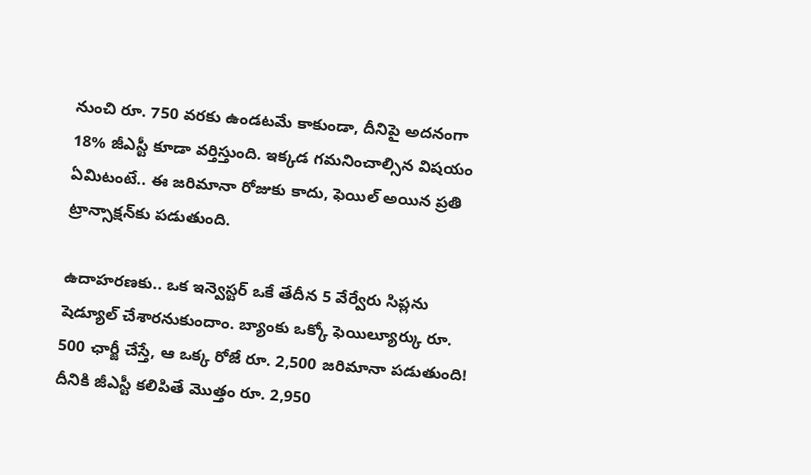నుంచి రూ. 750 వరకు ఉండటమే కాకుండా, దీనిపై అదనంగా 18% జీఎస్టీ కూడా వర్తిస్తుంది. ఇక్కడ గమనించాల్సిన విషయం ఏమిటంటే.. ఈ జరిమానా రోజుకు కాదు, ఫెయిల్ అయిన ప్రతి ట్రాన్సాక్షన్‌కు పడుతుంది.

ఉదాహరణకు.. ఒక ఇన్వెస్టర్ ఒకే తేదీన 5 వేర్వేరు సిప్లను షెడ్యూల్ చేశారనుకుందాం. బ్యాంకు ఒక్కో ఫెయిల్యూర్కు రూ. 500 ఛార్జీ చేస్తే, ఆ ఒక్క రోజే రూ. 2,500 జరిమానా పడుతుంది! దీనికి జీఎస్టీ కలిపితే మొత్తం రూ. 2,950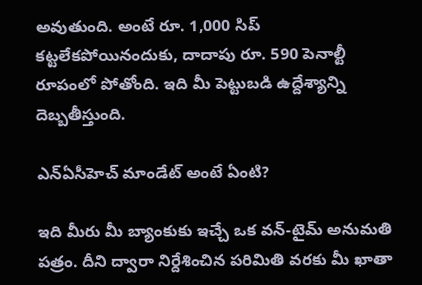అవుతుంది. అంటే రూ. 1,000 సిప్ కట్టలేకపోయినందుకు, దాదాపు రూ. 590 పెనాల్టీ రూపంలో పోతోంది. ఇది మీ పెట్టుబడి ఉద్దేశ్యాన్ని దెబ్బతీస్తుంది.

ఎన్ఏసీహెచ్ మాండేట్ అంటే ఏంటి?

ఇది మీరు మీ బ్యాంకుకు ఇచ్చే ఒక వన్-టైమ్ అనుమతి పత్రం. దీని ద్వారా నిర్దేశించిన పరిమితి వరకు మీ ఖాతా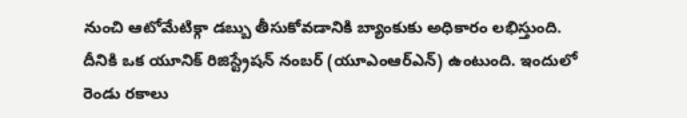నుంచి ఆటోమేటిక్గా డబ్బు తీసుకోవడానికి బ్యాంకుకు అధికారం లభిస్తుంది. దీనికి ఒక యూనిక్ రిజిస్ట్రేషన్ నంబర్ (యూఎంఆర్ఎన్) ఉంటుంది. ఇందులో రెండు రకాలు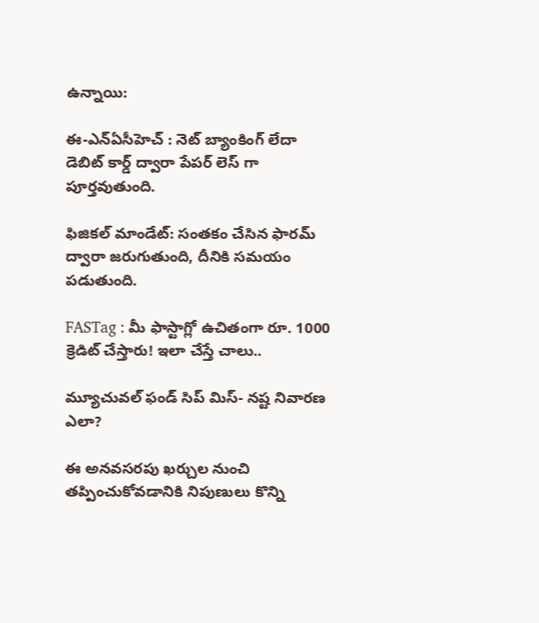ఉన్నాయి:

ఈ-ఎన్ఏసీహెచ్ : నెట్ బ్యాంకింగ్ లేదా డెబిట్ కార్డ్ ద్వారా పేపర్ లెస్ గా పూర్తవుతుంది.

ఫిజికల్ మాండేట్: సంతకం చేసిన ఫారమ్ ద్వారా జరుగుతుంది, దీనికి సమయం పడుతుంది.

FASTag : మీ ఫాస్టాగ్లో ఉచితంగా రూ. 1000 క్రెడిట్ చేస్తారు! ఇలా చేస్తే చాలు..

మ్యూచువల్ ఫండ్ సిప్ మిస్- నష్ట నివారణ ఎలా?

ఈ అనవసరపు ఖర్చుల నుంచి తప్పించుకోవడానికి నిపుణులు కొన్ని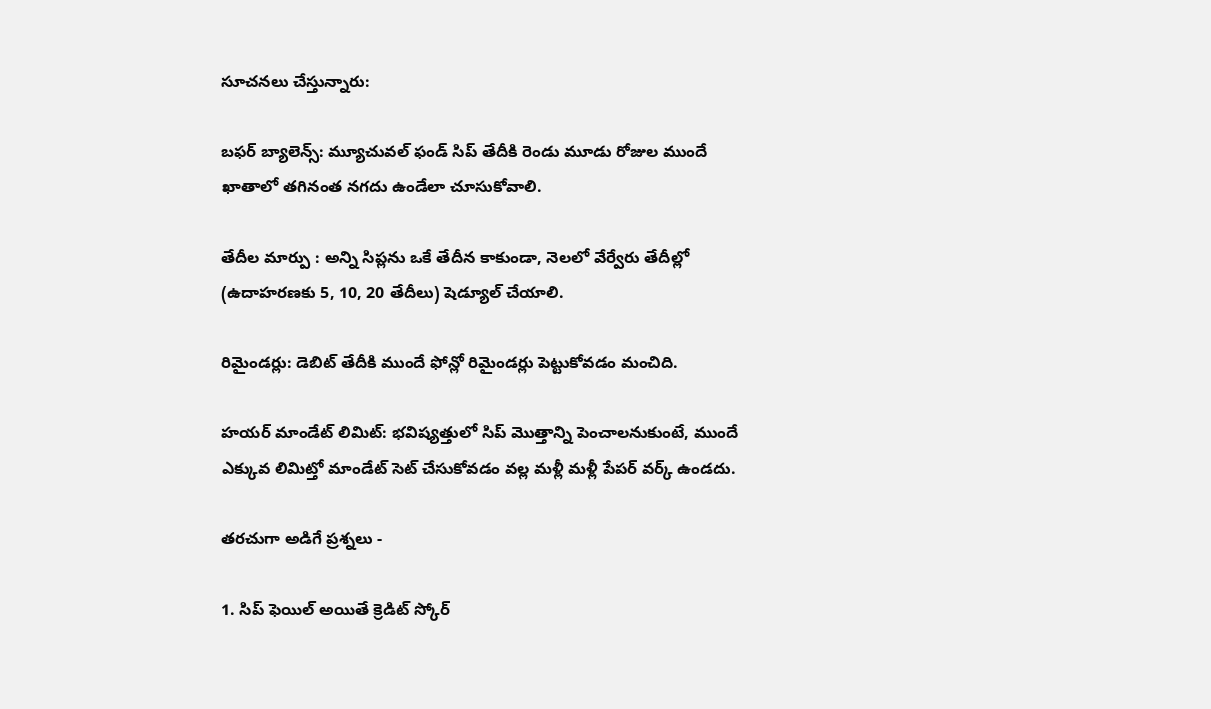సూచనలు చేస్తున్నారు:

బఫర్ బ్యాలెన్స్: మ్యూచువల్ ఫండ్ సిప్ తేదీకి రెండు మూడు రోజుల ముందే ఖాతాలో తగినంత నగదు ఉండేలా చూసుకోవాలి.

తేదీల మార్పు : అన్ని సిప్లను ఒకే తేదీన కాకుండా, నెలలో వేర్వేరు తేదీల్లో (ఉదాహరణకు 5, 10, 20 తేదీలు) షెడ్యూల్ చేయాలి.

రిమైండర్లు: డెబిట్ తేదీకి ముందే ఫోన్లో రిమైండర్లు పెట్టుకోవడం మంచిది.

హయర్ మాండేట్ లిమిట్: భవిష్యత్తులో సిప్ మొత్తాన్ని పెంచాలనుకుంటే, ముందే ఎక్కువ లిమిట్తో మాండేట్ సెట్ చేసుకోవడం వల్ల మళ్లీ మళ్లీ పేపర్ వర్క్ ఉండదు.

తరచుగా అడిగే ప్రశ్నలు -

1. సిప్ ఫెయిల్ అయితే క్రెడిట్ స్కోర్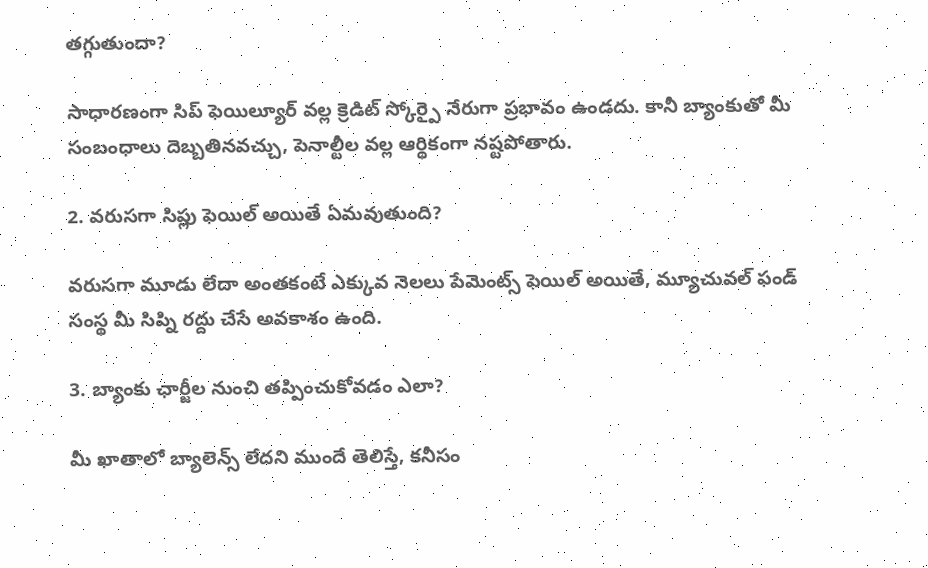తగ్గుతుందా?

సాధారణంగా సిప్ ఫెయిల్యూర్ వల్ల క్రెడిట్ స్కోర్పై నేరుగా ప్రభావం ఉండదు. కానీ బ్యాంకుతో మీ సంబంధాలు దెబ్బతినవచ్చు, పెనాల్టీల వల్ల ఆర్థికంగా నష్టపోతారు.

2. వరుసగా సిప్లు ఫెయిల్ అయితే ఏమవుతుంది?

వరుసగా మూడు లేదా అంతకంటే ఎక్కువ నెలలు పేమెంట్స్ ఫెయిల్ అయితే, మ్యూచువల్ ఫండ్ సంస్థ మీ సిప్ని రద్దు చేసే అవకాశం ఉంది.

3. బ్యాంకు ఛార్జీల నుంచి తప్పించుకోవడం ఎలా?

మీ ఖాతాలో బ్యాలెన్స్ లేదని ముందే తెలిస్తే, కనీసం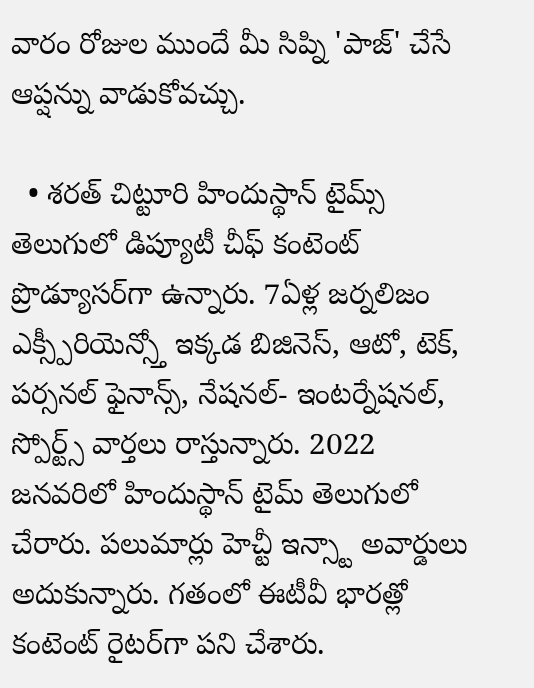వారం రోజుల ముందే మీ సిప్ని 'పాజ్' చేసే ఆప్షన్ను వాడుకోవచ్చు.

  • శరత్ చిట్టూరి హిందుస్థాన్ టైమ్స్ తెలుగులో డిప్యూటీ చీఫ్ కంటెంట్ ప్రొడ్యూసర్‌గా ఉన్నారు. 7ఏళ్ల జర్నలిజం ఎక్స్పీరియెన్స్తో ఇక్కడ బిజినెస్, ఆటో, టెక్, పర్సనల్ ఫైనాన్స్, నేషనల్- ఇంటర్నేషనల్, స్పోర్ట్స్ వార్తలు రాస్తున్నారు. 2022 జనవరిలో హిందుస్థాన్ టైమ్ తెలుగులో చేరారు. పలుమార్లు హెచ్టీ ఇన్స్టా అవార్డులు అదుకున్నారు. గతంలో ఈటీవీ భారత్లో కంటెంట్ రైటర్‌గా పని చేశారు.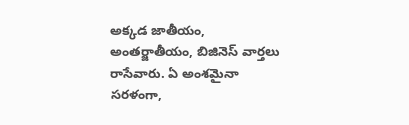అక్కడ జాతీయం, అంతర్జాతీయం, బిజినెస్ వార్తలు రాసేవారు. ఏ అంశమైనా సరళంగా,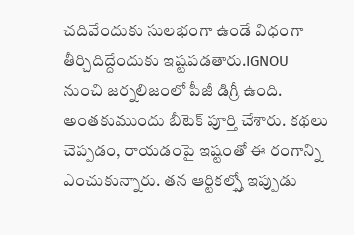చదివేందుకు సులభంగా ఉండే విధంగా తీర్చిదిద్దేందుకు ఇష్టపడతారు.IGNOU నుంచి జర్నలిజంలో పీజీ డిగ్రీ ఉంది. అంతకుముందు బీటెక్ పూర్తి చేశారు. కథలు చెప్పడం, రాయడంపై ఇష్టంతో ఈ రంగాన్ని ఎంచుకున్నారు. తన ఆర్టికల్స్తో ఇప్పుడు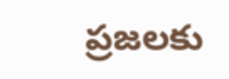ప్రజలకు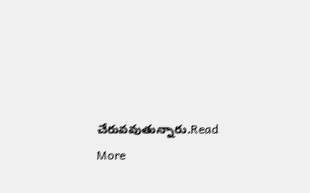చేరువవుతున్నారు.Read More